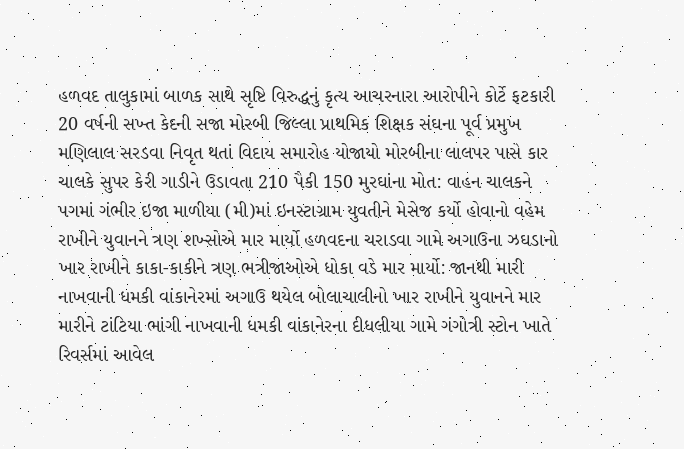હળવદ તાલુકામાં બાળક સાથે સૃષ્ટિ વિરુદ્ધનું કૃત્ય આચરનારા આરોપીને કોર્ટે ફટકારી 20 વર્ષની સખ્ત કેદની સજા મોરબી જિલ્લા પ્રાથમિક શિક્ષક સંઘના પૂર્વ પ્રમુખ મણિલાલ સરડવા નિવૃત થતાં વિદાય સમારોહ યોજાયો મોરબીના લાલપર પાસે કાર ચાલકે સુપર કેરી ગાડીને ઉડાવતા 210 પૈકી 150 મુરઘાંના મોત: વાહન ચાલકને પગમાં ગંભીર ઇજા માળીયા (મી)માં ઇનસ્ટાગ્રામ યુવતીને મેસેજ કર્યો હોવાનો વહેમ રાખીને યુવાનને ત્રણ શખ્સોએ માર માર્યો હળવદના ચરાડવા ગામે અગાઉના ઝઘડાનો ખાર રાખીને કાકા-કાકીને ત્રણ ભત્રીજાઓએ ધોકા વડે માર માર્યો: જાનથી મારી નાખવાની ધમકી વાંકાનેરમાં અગાઉ થયેલ બોલાચાલીનો ખાર રાખીને યુવાનને માર મારીને ટાંટિયા ભાંગી નાખવાની ધમકી વાંકાનેરના દીધલીયા ગામે ગંગોત્રી સ્ટોન ખાતે રિવર્સમાં આવેલ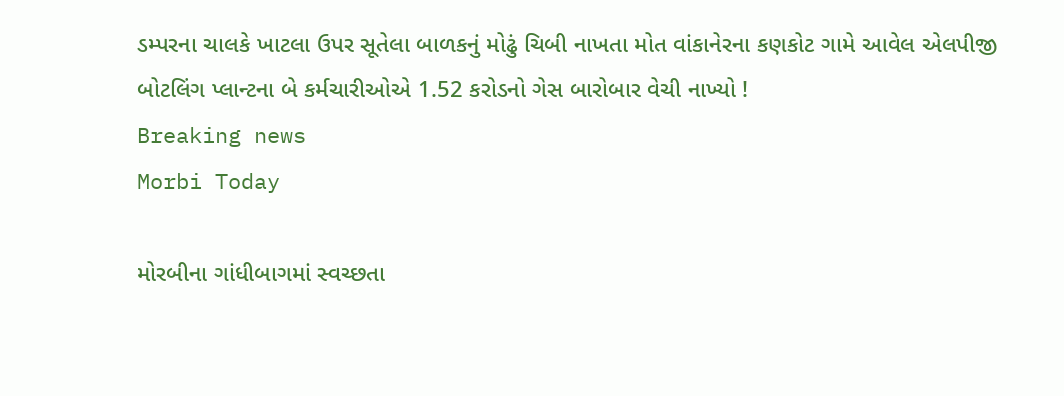ડમ્પરના ચાલકે ખાટલા ઉપર સૂતેલા બાળકનું મોઢું ચિબી નાખતા મોત વાંકાનેરના કણકોટ ગામે આવેલ એલપીજી બોટલિંગ પ્લાન્ટના બે કર્મચારીઓએ 1.52 કરોડનો ગેસ બારોબાર વેચી નાખ્યો !
Breaking news
Morbi Today

મોરબીના ગાંધીબાગમાં સ્વચ્છતા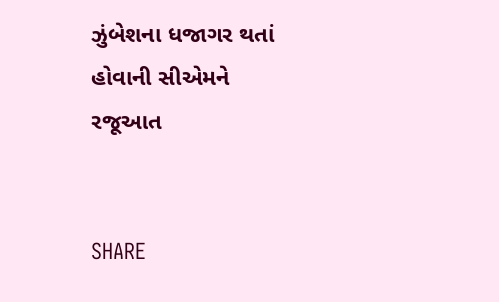ઝુંબેશના ધજાગર થતાં હોવાની સીએમને રજૂઆત


SHARE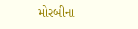મોરબીના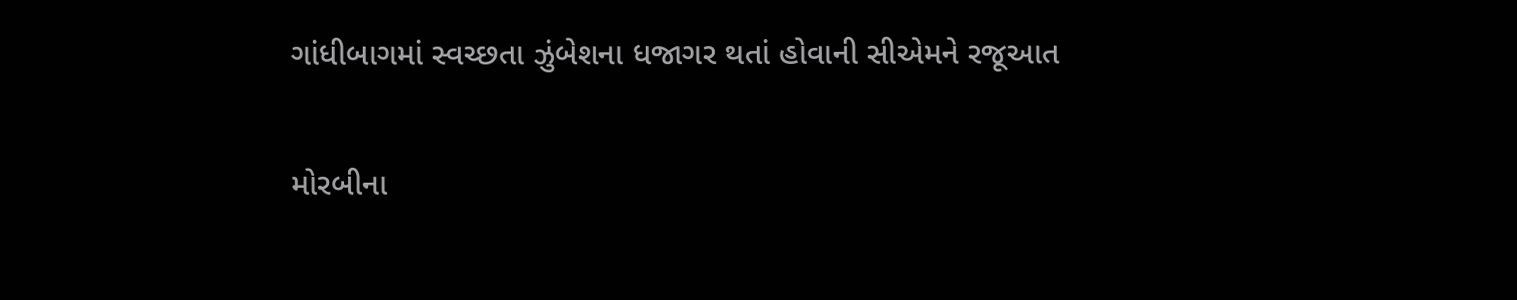ગાંધીબાગમાં સ્વચ્છતા ઝુંબેશના ધજાગર થતાં હોવાની સીએમને રજૂઆત

મોરબીના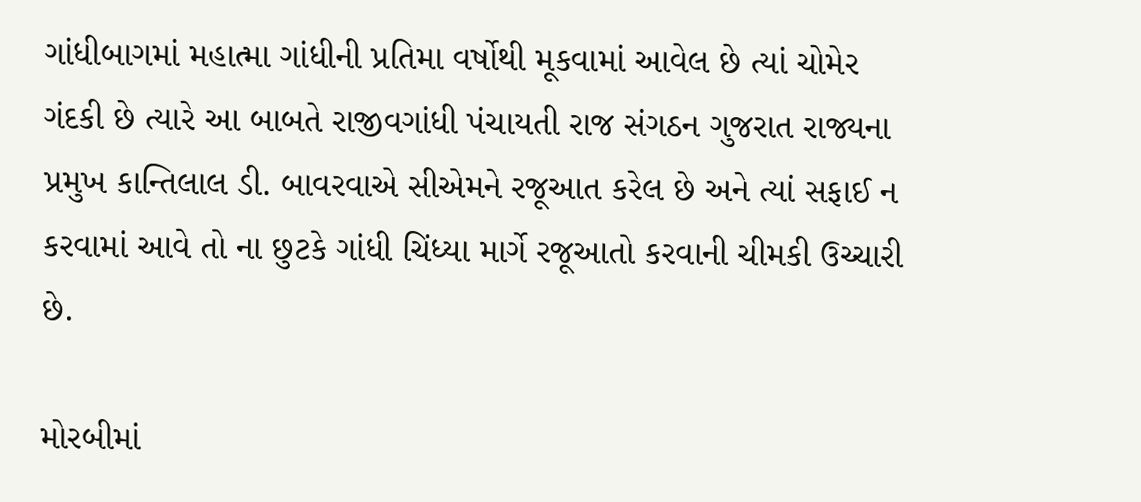ગાંધીબાગમાં મહાત્મા ગાંધીની પ્રતિમા વર્ષોથી મૂકવામાં આવેલ છે ત્યાં ચોમેર ગંદકી છે ત્યારે આ બાબતે રાજીવગાંધી પંચાયતી રાજ સંગઠન ગુજરાત રાજ્યના પ્રમુખ કાન્તિલાલ ડી. બાવરવાએ સીએમને રજૂઆત કરેલ છે અને ત્યાં સફાઈ ન કરવામાં આવે તો ના છુટકે ગાંધી ચિંધ્યા માર્ગે રજૂઆતો કરવાની ચીમકી ઉચ્ચારી છે.

મોરબીમાં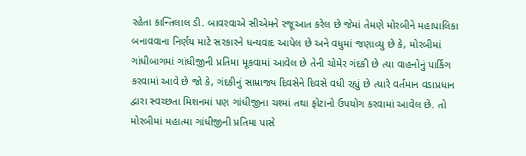રહેતા કાન્તિલાલ ડી. બાવરવાએ સીએમને રજૂઆત કરેલ છે જેમાં તેમણે મોરબીને મહાપાલિકા બનાવવાના નિર્ણય માટે સરકારને ધન્યવાદ આપેલ છે અને વધુમાં જણાવ્યુ છે કે, મોરબીમાં ગાંધીબાગમાં ગાંધીજીની પ્રતિમા મૂકવામાં આવેલ છે તેની ચોમેર ગંદકી છે ત્યા વાહનોનું પાર્કિગ કરવામાં આવે છે જો કે, ગંદકીનું સામ્રાજ્ય દિવસેને દિવસે વધી રહ્યું છે ત્યારે વર્તમાન વડાપ્રધાન દ્વારા સ્વચ્છતા મિશનમાં પણ ગાંધીજીના ચશ્માં તથા ફોટાનો ઉપયોગ કરવામાં આવેલ છે. તો મોરબીમાં મહાત્મા ગાંધીજીની પ્રતિમા પાસે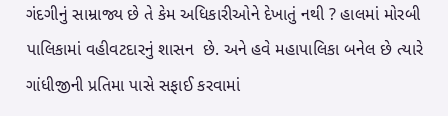ગંદગીનું સામ્રાજ્ય છે તે કેમ અધિકારીઓને દેખાતું નથી ? હાલમાં મોરબી પાલિકામાં વહીવટદારનું શાસન  છે. અને હવે મહાપાલિકા બનેલ છે ત્યારે ગાંધીજીની પ્રતિમા પાસે સફાઈ કરવામાં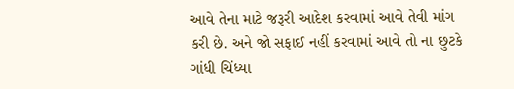આવે તેના માટે જરૂરી આદેશ કરવામાં આવે તેવી માંગ કરી છે. અને જો સફાઈ નહીં કરવામાં આવે તો ના છુટકે ગાંધી ચિંધ્યા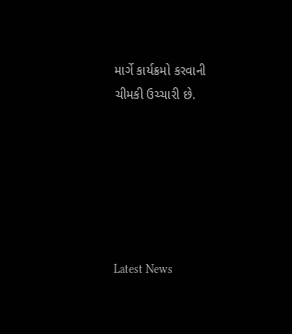માર્ગે કાર્યક્રમો કરવાની ચીમકી ઉચ્ચારી છે.






Latest News